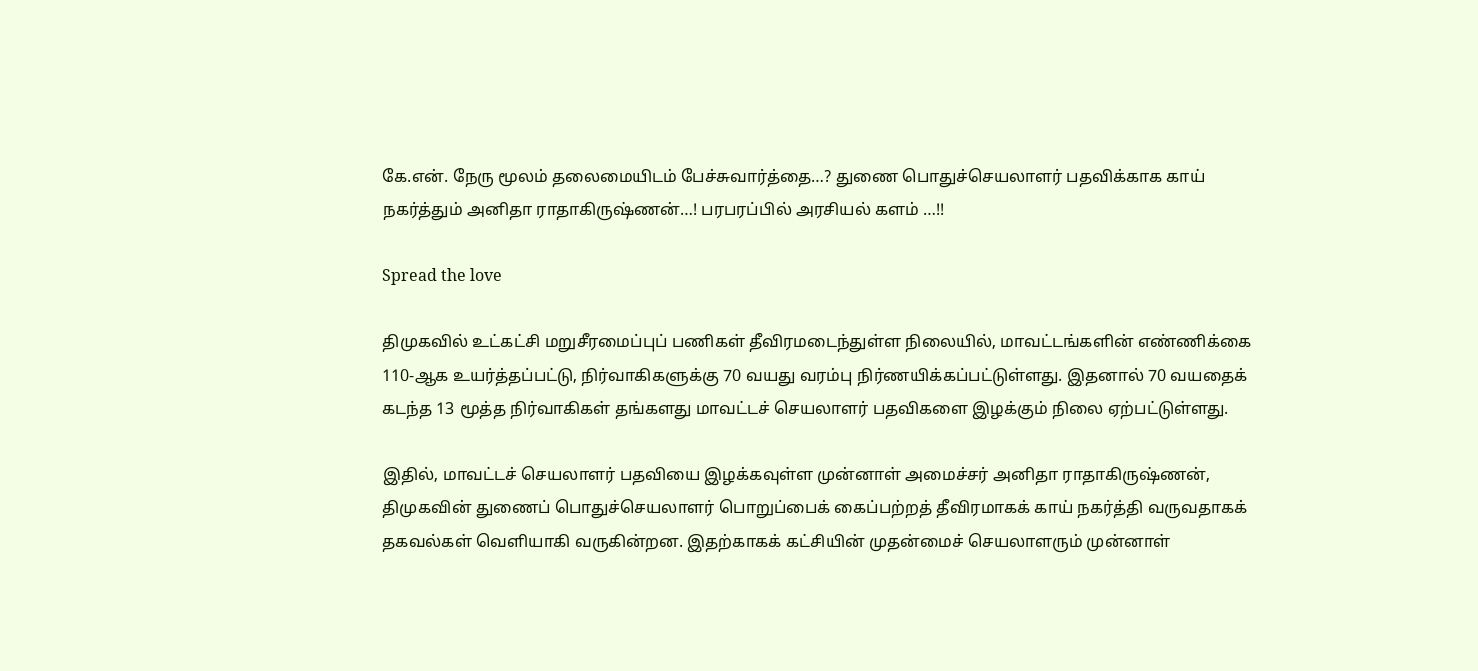கே.என். நேரு மூலம் தலைமையிடம் பேச்சுவார்த்தை…? துணை பொதுச்செயலாளர் பதவிக்காக காய் நகர்த்தும் அனிதா ராதாகிருஷ்ணன்…! பரபரப்பில் அரசியல் களம் …!!

Spread the love

திமுகவில் உட்கட்சி மறுசீரமைப்புப் பணிகள் தீவிரமடைந்துள்ள நிலையில், மாவட்டங்களின் எண்ணிக்கை 110-ஆக உயர்த்தப்பட்டு, நிர்வாகிகளுக்கு 70 வயது வரம்பு நிர்ணயிக்கப்பட்டுள்ளது. இதனால் 70 வயதைக் கடந்த 13 மூத்த நிர்வாகிகள் தங்களது மாவட்டச் செயலாளர் பதவிகளை இழக்கும் நிலை ஏற்பட்டுள்ளது.

இதில், மாவட்டச் செயலாளர் பதவியை இழக்கவுள்ள முன்னாள் அமைச்சர் அனிதா ராதாகிருஷ்ணன், திமுகவின் துணைப் பொதுச்செயலாளர் பொறுப்பைக் கைப்பற்றத் தீவிரமாகக் காய் நகர்த்தி வருவதாகக் தகவல்கள் வெளியாகி வருகின்றன. இதற்காகக் கட்சியின் முதன்மைச் செயலாளரும் முன்னாள்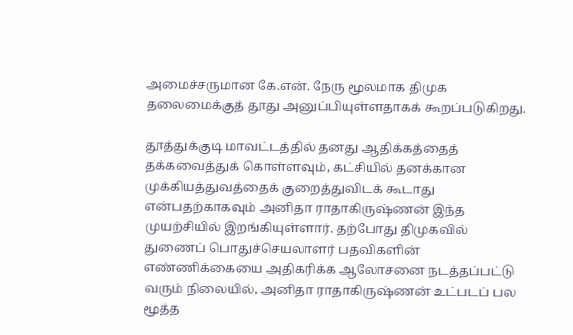அமைச்சருமான கே.என். நேரு மூலமாக திமுக தலைமைக்குத் தூது அனுப்பியுள்ளதாகக் கூறப்படுகிறது.

தூத்துக்குடி மாவட்டத்தில் தனது ஆதிக்கத்தைத் தக்கவைத்துக் கொள்ளவும், கட்சியில் தனக்கான முக்கியத்துவத்தைக் குறைத்துவிடக் கூடாது என்பதற்காகவும் அனிதா ராதாகிருஷ்ணன் இந்த முயற்சியில் இறங்கியுள்ளார். தற்போது திமுகவில் துணைப் பொதுச்செயலாளர் பதவிகளின் எண்ணிக்கையை அதிகரிக்க ஆலோசனை நடத்தப்பட்டு வரும் நிலையில், அனிதா ராதாகிருஷ்ணன் உட்படப் பல மூத்த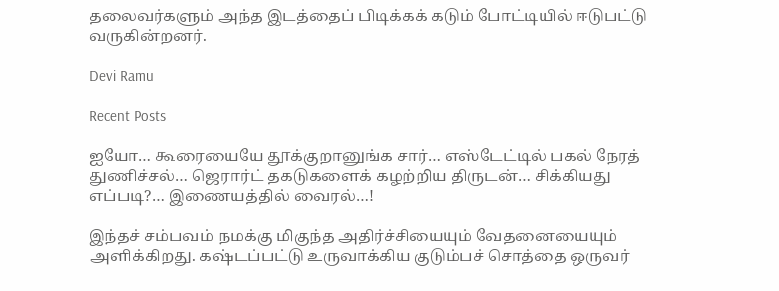தலைவர்களும் அந்த இடத்தைப் பிடிக்கக் கடும் போட்டியில் ஈடுபட்டு வருகின்றனர்.

Devi Ramu

Recent Posts

ஐயோ… கூரையையே தூக்குறானுங்க சார்… எஸ்டேட்டில் பகல் நேரத் துணிச்சல்… ஜெரார்ட் தகடுகளைக் கழற்றிய திருடன்… சிக்கியது எப்படி?… இணையத்தில் வைரல்…!

இந்தச் சம்பவம் நமக்கு மிகுந்த அதிர்ச்சியையும் வேதனையையும் அளிக்கிறது. கஷ்டப்பட்டு உருவாக்கிய குடும்பச் சொத்தை ஒருவர்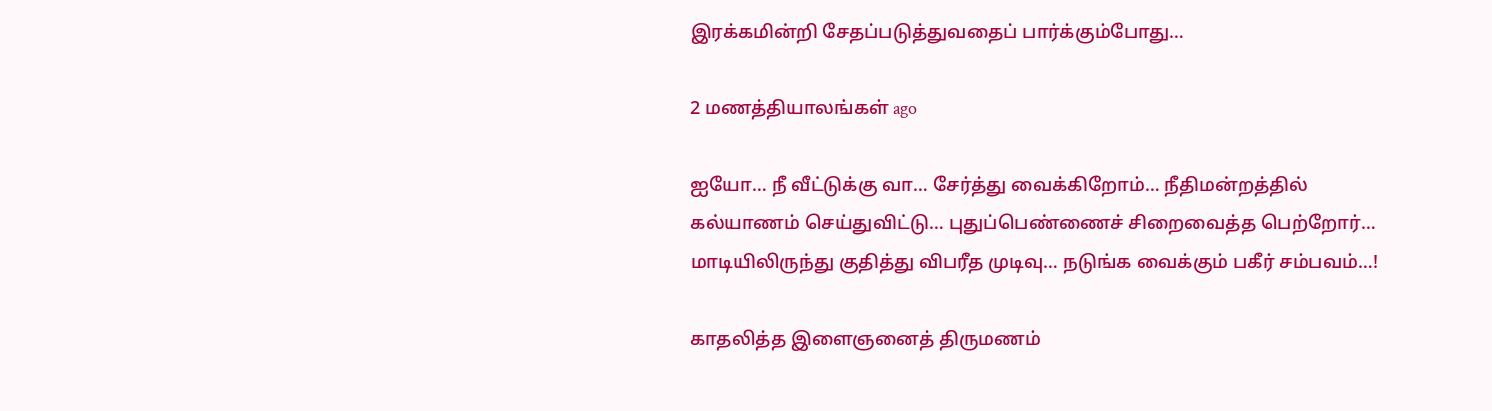இரக்கமின்றி சேதப்படுத்துவதைப் பார்க்கும்போது…

2 மணத்தியாலங்கள் ago

ஐயோ… நீ வீட்டுக்கு வா… சேர்த்து வைக்கிறோம்… நீதிமன்றத்தில் கல்யாணம் செய்துவிட்டு… புதுப்பெண்ணைச் சிறைவைத்த பெற்றோர்… மாடியிலிருந்து குதித்து விபரீத முடிவு… நடுங்க வைக்கும் பகீர் சம்பவம்…!

காதலித்த இளைஞனைத் திருமணம்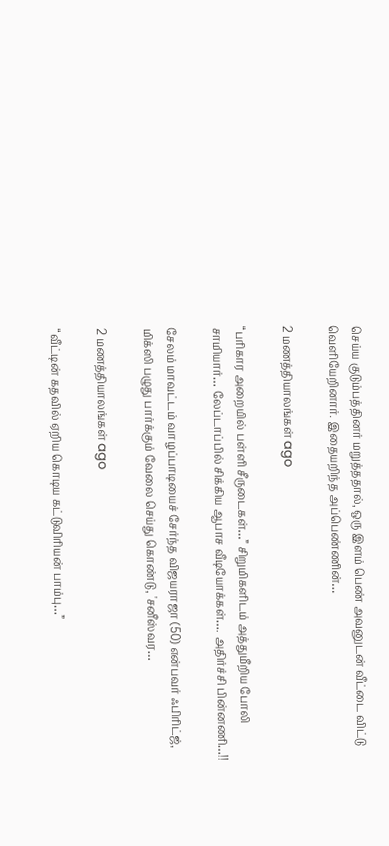செய்ய குடும்பத்தினர் மறுத்ததால், ஒரு இளம் பெண் அவனுடன் வீட்டை விட்டு வெளியேறினார். இதையறிந்த அப்பெண்ணின்…

2 மணத்தியாலங்கள் ago

“பரிகார அறையில் பள்ளி சீருடைகள்…” சிறுமிகளிடம் அத்துமீறிய போலி சாமியார்… லேப்டாப்பில் சிக்கிய ஆபாச வீடியோக்கள்…. அதிர்ச்சி பின்னணி…!!

சேலம் மாவட்டம் வாழப்பாடியைச் சேர்ந்த விஜயராஜா (50) என்பவர் ஃபிரிட்ஜ், மிக்ஸி பழுது பார்க்கும் வேலை செய்து கொண்டு, 'சனீஸ்வர…

2 மணத்தியாலங்கள் ago

“வீட்டின் கதவில் ஏறிய கொடிய கட்டுவிரியன் பாம்பு…”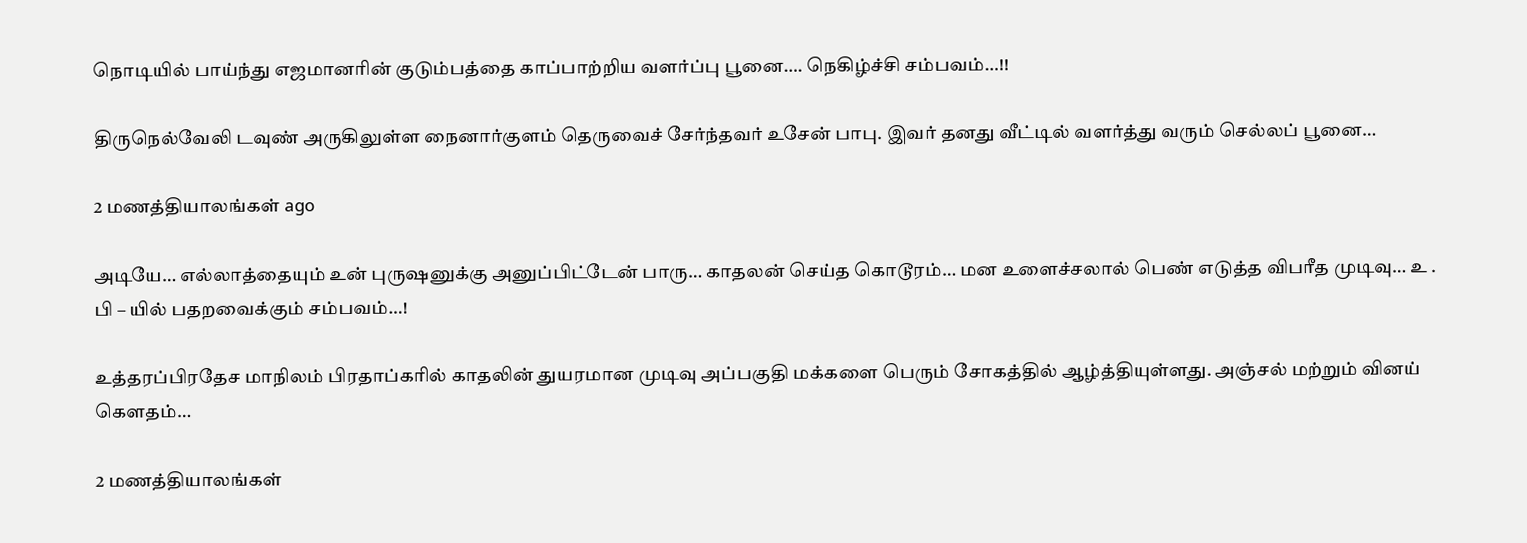நொடியில் பாய்ந்து எஜமானரின் குடும்பத்தை காப்பாற்றிய வளர்ப்பு பூனை…. நெகிழ்ச்சி சம்பவம்…!!

திருநெல்வேலி டவுண் அருகிலுள்ள நைனார்குளம் தெருவைச் சேர்ந்தவர் உசேன் பாபு. இவர் தனது வீட்டில் வளர்த்து வரும் செல்லப் பூனை…

2 மணத்தியாலங்கள் ago

அடியே… எல்லாத்தையும் உன் புருஷனுக்கு அனுப்பிட்டேன் பாரு… காதலன் செய்த கொடூரம்… மன உளைச்சலால் பெண் எடுத்த விபரீத முடிவு… உ . பி – யில் பதறவைக்கும் சம்பவம்…!

உத்தரப்பிரதேச மாநிலம் பிரதாப்கரில் காதலின் துயரமான முடிவு அப்பகுதி மக்களை பெரும் சோகத்தில் ஆழ்த்தியுள்ளது. அஞ்சல் மற்றும் வினய் கௌதம்…

2 மணத்தியாலங்கள்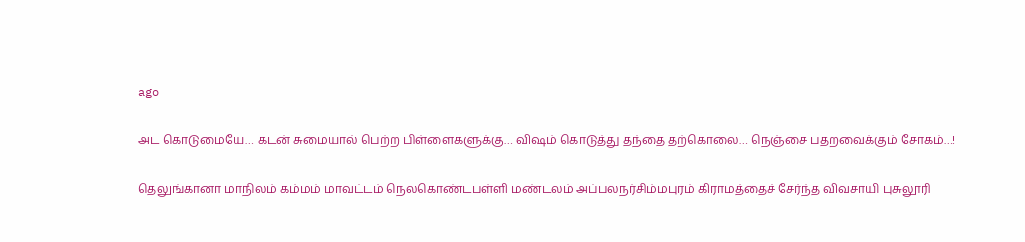ago

அட கொடுமையே… கடன் சுமையால் பெற்ற பிள்ளைகளுக்கு… விஷம் கொடுத்து தந்தை தற்கொலை… நெஞ்சை பதறவைக்கும் சோகம்…!

தெலுங்கானா மாநிலம் கம்மம் மாவட்டம் நெலகொண்டபள்ளி மண்டலம் அப்பலநர்சிம்மபுரம் கிராமத்தைச் சேர்ந்த விவசாயி புசுலூரி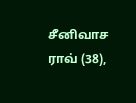சீனிவாச ராவ் (38),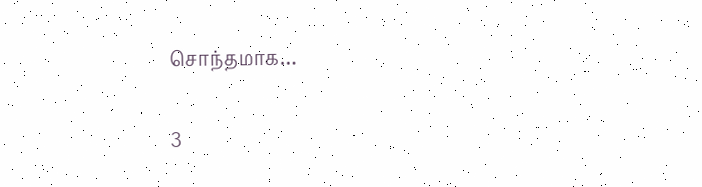சொந்தமாக…

3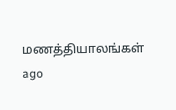மணத்தியாலங்கள் ago